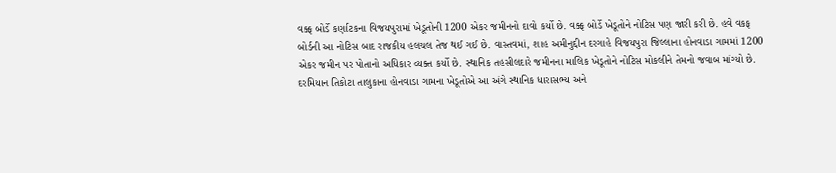વક્ફ બોર્ડે કર્ણાટકના વિજયપુરામાં ખેડૂતોની 1200 એકર જમીનનો દાવો કર્યો છે. વક્ફ બોર્ડે ખેડૂતોને નોટિસ પણ જારી કરી છે. હવે વકફ બોર્ડની આ નોટિસ બાદ રાજકીય હલચલ તેજ થઈ ગઈ છે. વાસ્તવમાં, શાહ અમીનુદ્દીન દરગાહે વિજયપુરા જિલ્લાના હોનવાડા ગામમાં 1200 એકર જમીન પર પોતાનો અધિકાર વ્યક્ત કર્યો છે. સ્થાનિક તહસીલદારે જમીનના માલિક ખેડૂતોને નોટિસ મોકલીને તેમનો જવાબ માંગ્યો છે. દરમિયાન તિકોટા તાલુકાના હોનવાડા ગામના ખેડૂતોએ આ અંગે સ્થાનિક ધારાસભ્ય અને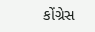કોંગ્રેસ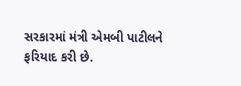સરકારમાં મંત્રી એમબી પાટીલને ફરિયાદ કરી છે.